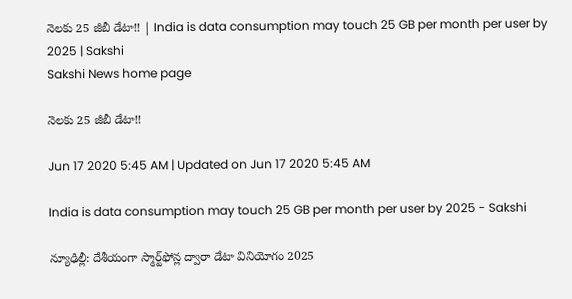నెలకు 25 జీబీ డేటా!! | India is data consumption may touch 25 GB per month per user by 2025 | Sakshi
Sakshi News home page

నెలకు 25 జీబీ డేటా!!

Jun 17 2020 5:45 AM | Updated on Jun 17 2020 5:45 AM

India is data consumption may touch 25 GB per month per user by 2025 - Sakshi

న్యూఢిల్లీ: దేశీయంగా స్మార్ట్‌ఫోన్ల ద్వారా డేటా వినియోగం 2025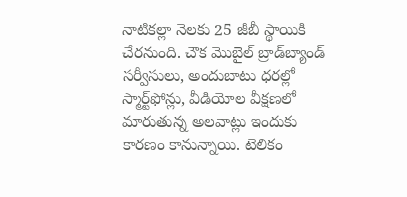నాటికల్లా నెలకు 25 జీబీ స్థాయికి చేరనుంది. చౌక మొబైల్‌ బ్రాడ్‌బ్యాండ్‌ సర్వీసులు, అందుబాటు ధరల్లో స్మార్ట్‌ఫోన్లు, వీడియోల వీక్షణలో మారుతున్న అలవాట్లు ఇందుకు కారణం కానున్నాయి. టెలికం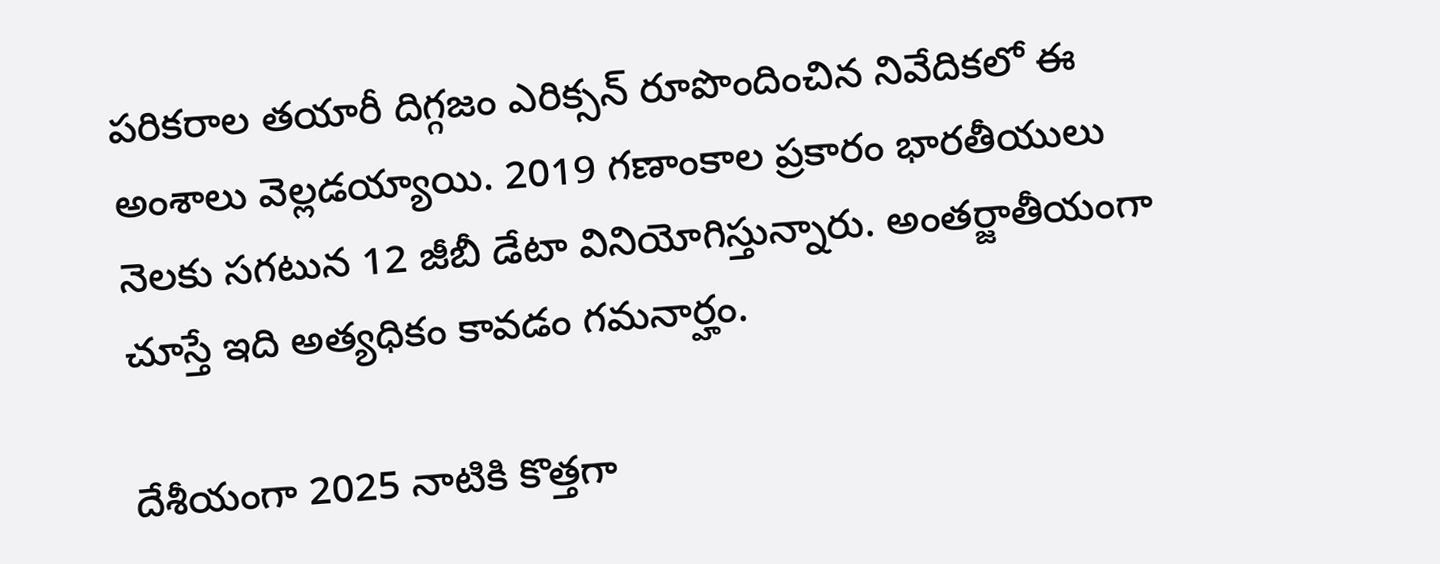పరికరాల తయారీ దిగ్గజం ఎరిక్సన్‌ రూపొందించిన నివేదికలో ఈ అంశాలు వెల్లడయ్యాయి. 2019 గణాంకాల ప్రకారం భారతీయులు నెలకు సగటున 12 జీబీ డేటా వినియోగిస్తున్నారు. అంతర్జాతీయంగా చూస్తే ఇది అత్యధికం కావడం గమనార్హం.

దేశీయంగా 2025 నాటికి కొత్తగా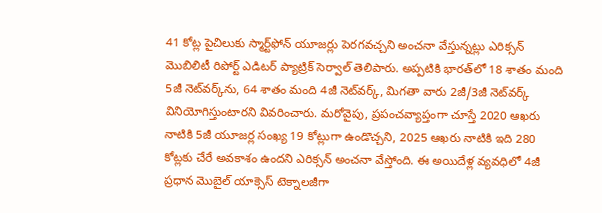41 కోట్ల పైచిలుకు స్మార్ట్‌ఫోన్‌ యూజర్లు పెరగవచ్చని అంచనా వేస్తున్నట్లు ఎరిక్సన్‌ మొబిలిటీ రిపోర్ట్‌ ఎడిటర్‌ ప్యాట్రిక్‌ సెర్వాల్‌ తెలిపారు. అప్పటికి భారత్‌లో 18 శాతం మంది 5జీ నెట్‌వర్క్‌ను, 64 శాతం మంది 4జీ నెట్‌వర్క్, మిగతా వారు 2జీ/3జీ నెట్‌వర్క్‌ వినియోగిస్తుంటారని వివరించారు. మరోవైపు, ప్రపంచవ్యాప్తంగా చూస్తే 2020 ఆఖరు నాటికి 5జీ యూజర్ల సంఖ్య 19 కోట్లుగా ఉండొచ్చని, 2025 ఆఖరు నాటికి ఇది 280 కోట్లకు చేరే అవకాశం ఉందని ఎరిక్సన్‌ అంచనా వేస్తోంది. ఈ అయిదేళ్ల వ్యవధిలో 4జీ ప్రధాన మొబైల్‌ యాక్సెస్‌ టెక్నాలజీగా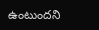ఉంటుందని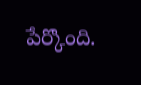పేర్కొంది.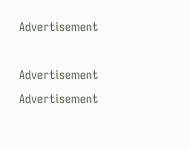Advertisement

Advertisement
Advertisement